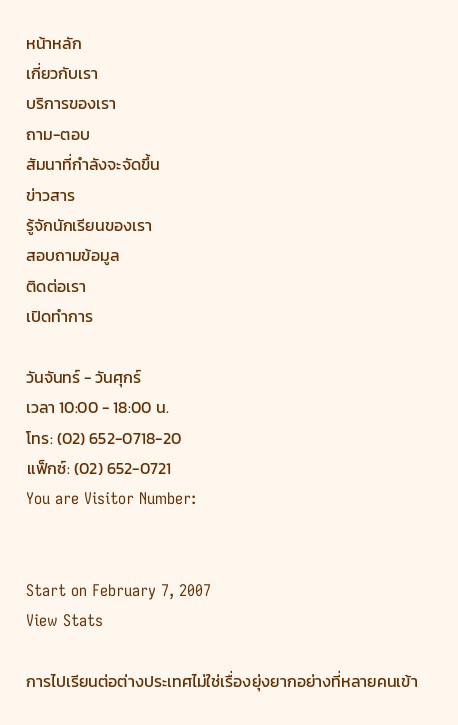หน้าหลัก
เกี่ยวกับเรา
บริการของเรา
ถาม-ตอบ
สัมนาที่กำลังจะจัดขึ้น
ข่าวสาร
รู้จักนักเรียนของเรา
สอบถามข้อมูล
ติดต่อเรา
เปิดทำการ

วันจันทร์ - วันศุกร์
เวลา 10:00 - 18:00 น.
โทร: (02) 652-0718-20
แฟ็กซ์: (02) 652-0721
You are Visitor Number:


Start on February 7, 2007
View Stats

การไปเรียนต่อต่างประเทศไม่ใช่เรื่องยุ่งยากอย่างที่หลายคนเข้า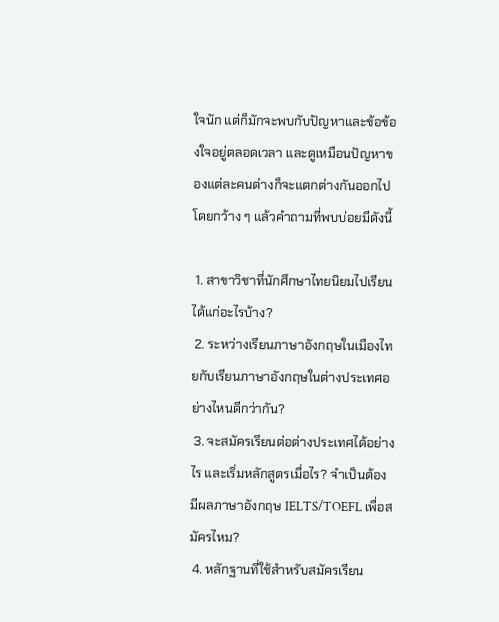ใจนัก แต่ก็มักจะพบกับปัญหาและข้อข้องใจอยู่ตลอดเวลา และดูเหมือนปัญหาของแต่ละคนต่างก็จะแตกต่างกันออกไป โดยกว้าง ๆ แล้วคำถามที่พบบ่อยมีดังนี้

 1. สาขาวิชาที่นักศึกษาไทยนิยมไปเรียนได้แก่อะไรบ้าง?
 2. ระหว่างเรียนภาษาอังกฤษในเมืองไทยกับเรียนภาษาอังกฤษในต่างประเทศอย่างไหนดีกว่ากัน?
 3. จะสมัครเรียนต่อต่างประเทศได้อย่างไร และเริ่มหลักสูตรเมื่อไร? จำเป็นต้องมีผลภาษาอังกฤษ IELTS/TOEFL เพื่อสมัครไหม?
 4. หลักฐานที่ใช้สำหรับสมัครเรียน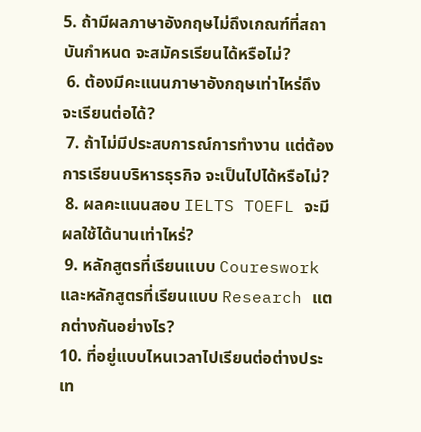5. ถ้ามีผลภาษาอังกฤษไม่ถึงเกณฑ์ที่สถาบันกำหนด จะสมัครเรียนได้หรือไม่?
 6. ต้องมีคะแนนภาษาอังกฤษเท่าไหร่ถึงจะเรียนต่อได้?
 7. ถ้าไม่มีประสบการณ์การทำงาน แต่ต้องการเรียนบริหารธุรกิจ จะเป็นไปได้หรือไม่?
 8. ผลคะแนนสอบ IELTS TOEFL จะมีผลใช้ได้นานเท่าไหร่?
 9. หลักสูตรที่เรียนแบบ Coureswork และหลักสูตรที่เรียนแบบ Research แตกต่างกันอย่างไร?
10. ที่อยู่แบบไหนเวลาไปเรียนต่อต่างประเท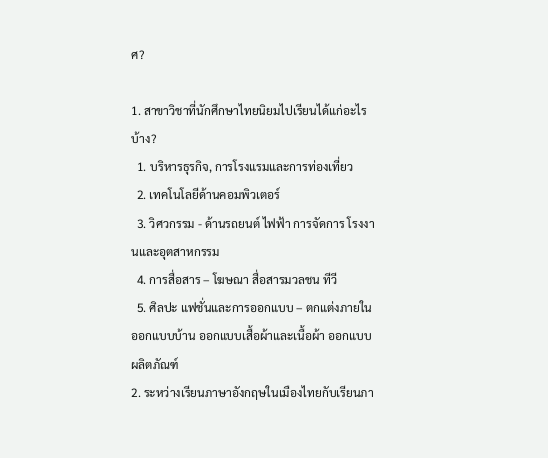ศ?

1. สาขาวิชาที่นักศึกษาไทยนิยมไปเรียนได้แก่อะไรบ้าง?
  1. บริหารธุรกิจ, การโรงแรมและการท่องเที่ยว
  2. เทคโนโลยีด้านคอมพิวเตอร์
  3. วิศวกรรม - ด้านรถยนต์ ไฟฟ้า การจัดการ โรงงานและอุตสาหกรรม
  4. การสื่อสาร – โฆษณา สื่อสารมวลชน ทีวี
  5. ศิลปะ แฟชั่นและการออกแบบ – ตกแต่งภายใน ออกแบบบ้าน ออกแบบเสื้อผ้าและเนื้อผ้า ออกแบบผลิตภัณฑ์
2. ระหว่างเรียนภาษาอังกฤษในเมืองไทยกับเรียนภา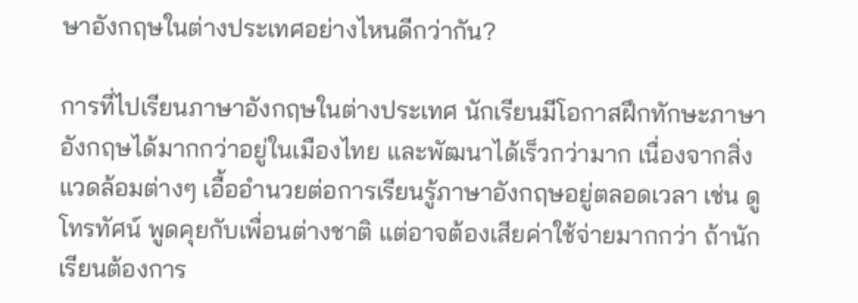ษาอังกฤษในต่างประเทศอย่างไหนดีกว่ากัน?

การที่ไปเรียนภาษาอังกฤษในต่างประเทศ นักเรียนมีโอกาสฝึกทักษะภาษาอังกฤษได้มากกว่าอยู่ในเมืองไทย และพัฒนาได้เร็วกว่ามาก เนื่องจากสิ่งแวดล้อมต่างๆ เอื้ออำนวยต่อการเรียนรู้ภาษาอังกฤษอยู่ตลอดเวลา เช่น ดูโทรทัศน์ พูดคุยกับเพื่อนต่างชาติ แต่อาจต้องเสียค่าใช้จ่ายมากกว่า ถ้านักเรียนต้องการ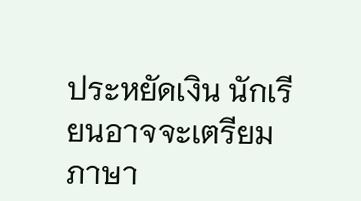ประหยัดเงิน นักเรียนอาจจะเตรียมภาษา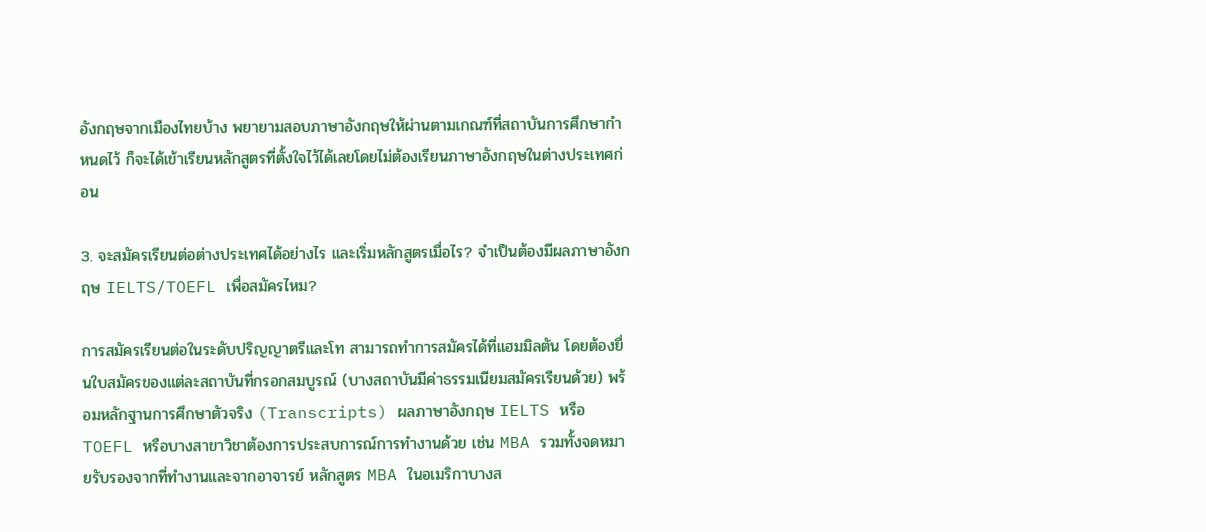อังกฤษจากเมืองไทยบ้าง พยายามสอบภาษาอังกฤษให้ผ่านตามเกณฑ์ที่สถาบันการศึกษากำหนดไว้ ก็จะได้เข้าเรียนหลักสูตรที่ตั้งใจไว้ได้เลยโดยไม่ต้องเรียนภาษาอังกฤษในต่างประเทศก่อน

3. จะสมัครเรียนต่อต่างประเทศได้อย่างไร และเริ่มหลักสูตรเมื่อไร? จำเป็นต้องมีผลภาษาอังกฤษ IELTS/TOEFL เพื่อสมัครไหม?

การสมัครเรียนต่อในระดับปริญญาตรีและโท สามารถทำการสมัครได้ที่แฮมมิลตัน โดยต้องยื่นใบสมัครของแต่ละสถาบันที่กรอกสมบูรณ์ (บางสถาบันมีค่าธรรมเนียมสมัครเรียนด้วย) พร้อมหลักฐานการศึกษาตัวจริง (Transcripts) ผลภาษาอังกฤษ IELTS หรือ TOEFL หรือบางสาขาวิชาต้องการประสบการณ์การทำงานด้วย เช่น MBA รวมทั้งจดหมายรับรองจากที่ทำงานและจากอาจารย์ หลักสูตร MBA ในอเมริกาบางส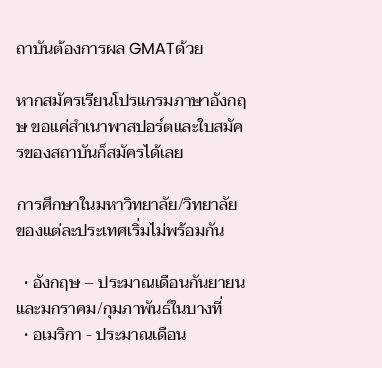ถาบันต้องการผล GMATด้วย

หากสมัครเรียนโปรแกรมภาษาอังกฤษ ขอแค่สำเนาพาสปอร์ตและใบสมัครของสถาบันก็สมัครได้เลย

การศึกษาในมหาวิทยาลัย/วิทยาลัย ของแต่ละประเทศเริ่มไม่พร้อมกัน

  • อังกฤษ – ประมาณเดือนกันยายน และมกราคม/กุมภาพันธ์ในบางที่
  • อเมริกา - ประมาณเดือน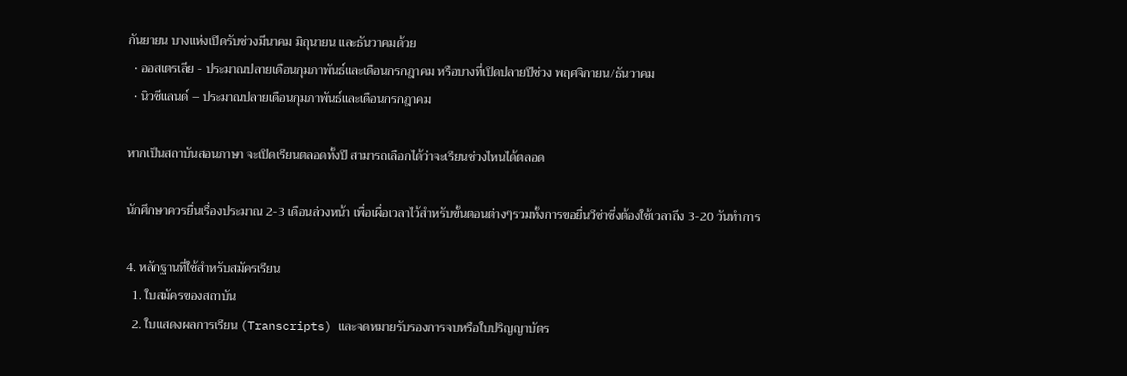กันยายน บางแห่งเปิดรับช่วงมีนาคม มิถุนายน และธันวาคมด้วย
  • ออสเตรเลีย - ประมาณปลายเดือนกุมภาพันธ์และเดือนกรกฎาคม หรือบางที่เปิดปลายปีช่วง พฤศจิกายน/ธันวาคม
  • นิวซีแลนด์ – ประมาณปลายเดือนกุมภาพันธ์และเดือนกรกฎาคม

หากเป็นสถาบันสอนภาษา จะเปิดเรียนตลอดทั้งปี สามารถเลือกได้ว่าจะเรียนช่วงไหนได้ตลอด

นักศึกษาควรยื่นเรื่องประมาณ 2-3 เดือนล่วงหน้า เพื่อเผื่อเวลาไว้สำหรับขั้นตอนต่างๆรวมทั้งการขอยื่นวีซ่าซึ่งต้องใช้เวลาถึง 3-20 วันทำการ

4. หลักฐานที่ใช้สำหรับสมัครเรียน
  1. ใบสมัครของสถาบัน
  2. ใบแสดงผลการเรียน (Transcripts) และจดหมายรับรองการจบหรือใบปริญญาบัตร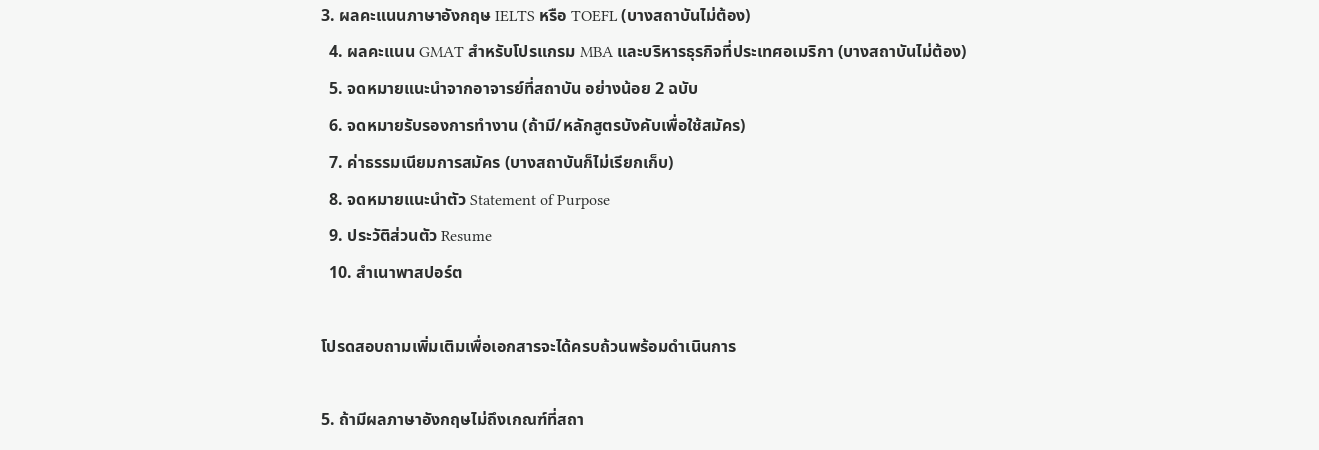3. ผลคะแนนภาษาอังกฤษ IELTS หรือ TOEFL (บางสถาบันไม่ต้อง)
  4. ผลคะแนน GMAT สำหรับโปรแกรม MBA และบริหารธุรกิจที่ประเทศอเมริกา (บางสถาบันไม่ต้อง)
  5. จดหมายแนะนำจากอาจารย์ที่สถาบัน อย่างน้อย 2 ฉบับ
  6. จดหมายรับรองการทำงาน (ถ้ามี/หลักสูตรบังคับเพื่อใช้สมัคร)
  7. ค่าธรรมเนียมการสมัคร (บางสถาบันก็ไม่เรียกเก็บ)
  8. จดหมายแนะนำตัว Statement of Purpose
  9. ประวัติส่วนตัว Resume
  10. สำเนาพาสปอร์ต

โปรดสอบถามเพิ่มเติมเพื่อเอกสารจะได้ครบถ้วนพร้อมดำเนินการ

5. ถ้ามีผลภาษาอังกฤษไม่ถึงเกณฑ์ที่สถา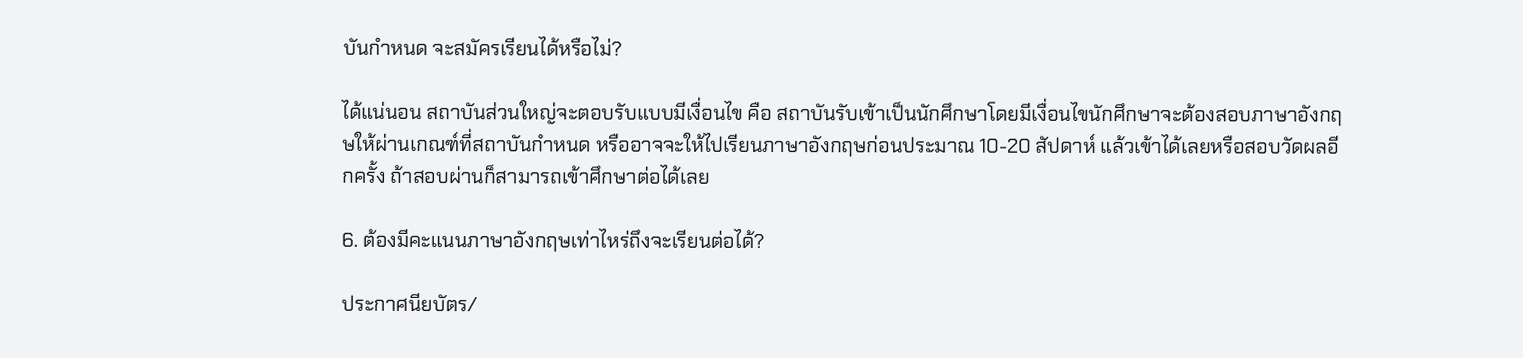บันกำหนด จะสมัครเรียนได้หรือไม่?

ได้แน่นอน สถาบันส่วนใหญ่จะตอบรับแบบมีเงื่อนไข คือ สถาบันรับเข้าเป็นนักศึกษาโดยมีเงื่อนไขนักศึกษาจะต้องสอบภาษาอังกฤษให้ผ่านเกณฑ์ที่สถาบันกำหนด หรืออาจจะให้ไปเรียนภาษาอังกฤษก่อนประมาณ 10-20 สัปดาห์ แล้วเข้าได้เลยหรือสอบวัดผลอีกครั้ง ถ้าสอบผ่านก็สามารถเข้าศึกษาต่อได้เลย

6. ต้องมีคะแนนภาษาอังกฤษเท่าไหร่ถึงจะเรียนต่อได้?

ประกาศนียบัตร/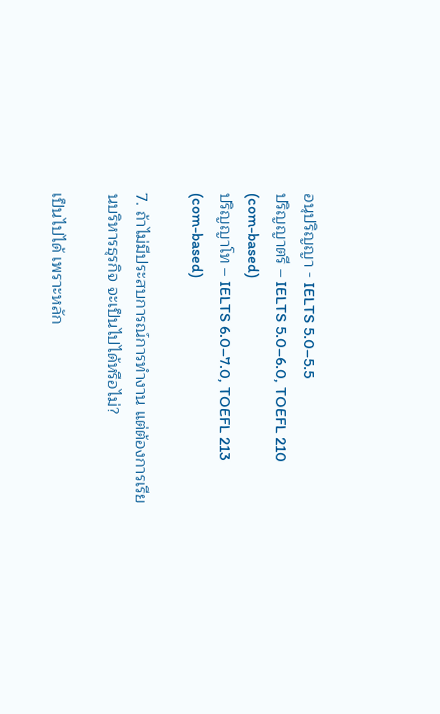อนุปริญญา - IELTS 5.0–5.5
ปริญญาตรี – IELTS 5.0–6.0, TOEFL 210 (com-based)
ปริญญาโท – IELTS 6.0–7.0, TOEFL 213 (com-based)

7. ถ้าไม่มีประสบการณ์การทำงาน แต่ต้องการเรียนบริหารธุรกิจ จะเป็นไปได้หรือไม่?

เป็นไปได้ เพราะหลัก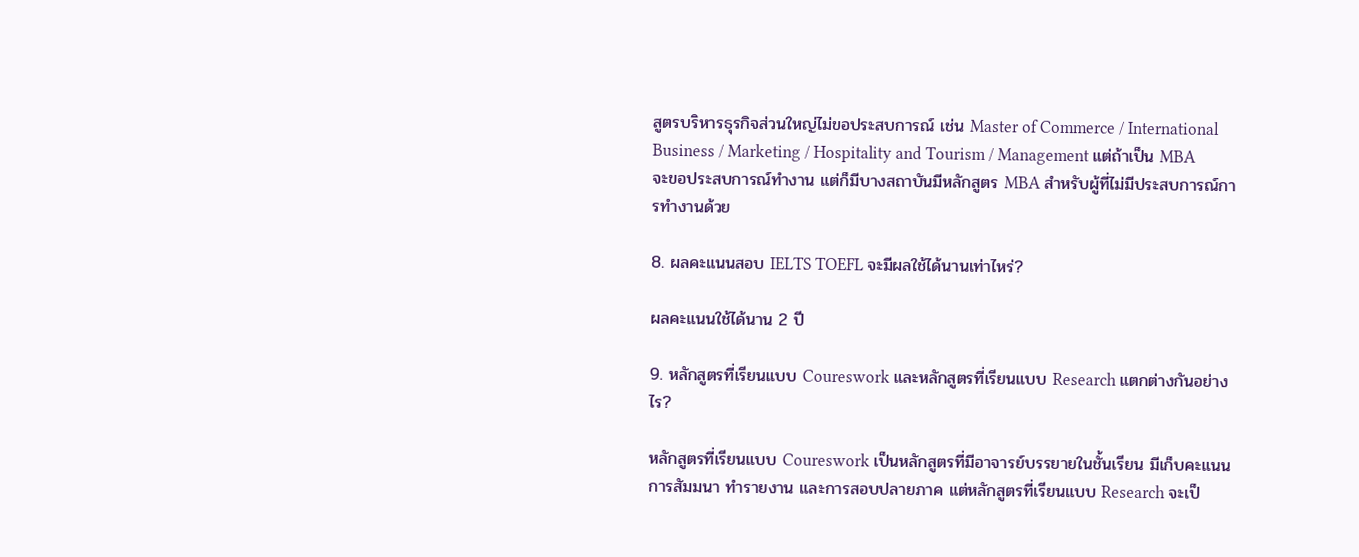สูตรบริหารธุรกิจส่วนใหญ่ไม่ขอประสบการณ์ เช่น Master of Commerce / International Business / Marketing / Hospitality and Tourism / Management แต่ถ้าเป็น MBA จะขอประสบการณ์ทำงาน แต่ก็มีบางสถาบันมีหลักสูตร MBA สำหรับผู้ที่ไม่มีประสบการณ์การทำงานด้วย

8. ผลคะแนนสอบ IELTS TOEFL จะมีผลใช้ได้นานเท่าไหร่?

ผลคะแนนใช้ได้นาน 2 ปี

9. หลักสูตรที่เรียนแบบ Coureswork และหลักสูตรที่เรียนแบบ Research แตกต่างกันอย่างไร?

หลักสูตรที่เรียนแบบ Coureswork เป็นหลักสูตรที่มีอาจารย์บรรยายในชั้นเรียน มีเก็บคะแนน การสัมมนา ทำรายงาน และการสอบปลายภาค แต่หลักสูตรที่เรียนแบบ Research จะเป็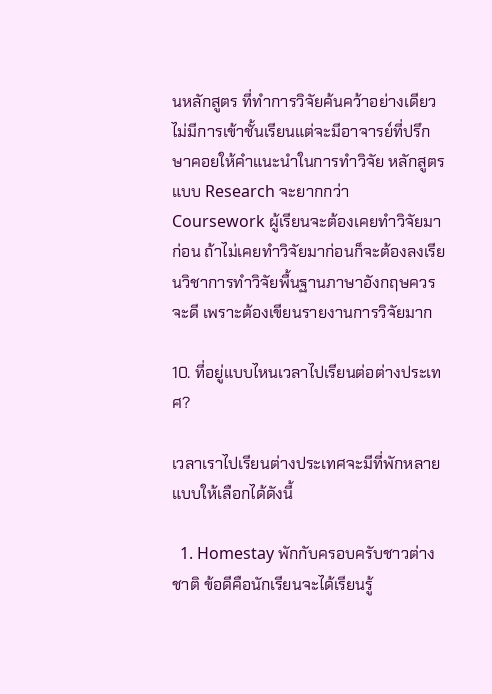นหลักสูตร ที่ทำการวิจัยค้นคว้าอย่างเดียว ไม่มีการเข้าชั้นเรียนแต่จะมีอาจารย์ที่ปรึกษาคอยให้คำแนะนำในการทำวิจัย หลักสูตรแบบ Research จะยากกว่า Coursework ผู้เรียนจะต้องเคยทำวิจัยมาก่อน ถ้าไม่เคยทำวิจัยมาก่อนก็จะต้องลงเรียนวิชาการทำวิจัยพื้นฐานภาษาอังกฤษควรจะดี เพราะต้องเขียนรายงานการวิจัยมาก

10. ที่อยู่แบบไหนเวลาไปเรียนต่อต่างประเทศ?

เวลาเราไปเรียนต่างประเทศจะมีที่พักหลายแบบให้เลือกได้ดังนี้

  1. Homestay พักกับครอบครับชาวต่างชาติ ข้อดีคือนักเรียนจะได้เรียนรู้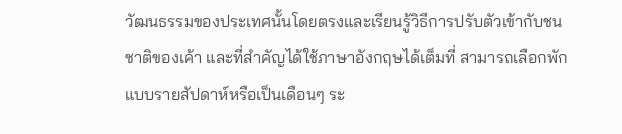วัฒนธรรมของประเทศนั้นโดยตรงและเรียนรู้วิธีการปรับตัวเข้ากับชนชาติของเค้า และที่สำคัญได้ใช้ภาษาอังกฤษได้เต็มที่ สามารถเลือกพักแบบรายสัปดาห์หรือเป็นเดือนๆ ระ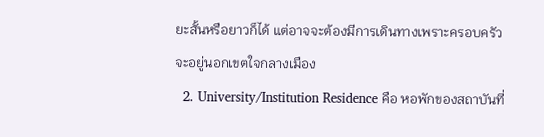ยะสั้นหรือยาวก็ได้ แต่อาจจะต้องมีการเดินทางเพราะครอบครัวจะอยู่นอกเขตใจกลางเมือง
  2. University/Institution Residence คือ หอพักของสถาบันที่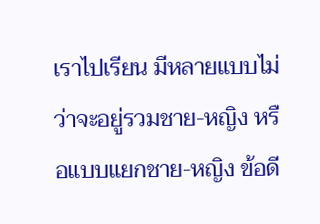เราไปเรียน มีหลายแบบไม่ว่าจะอยู่รวมชาย-หญิง หรือแบบแยกชาย-หญิง ข้อดี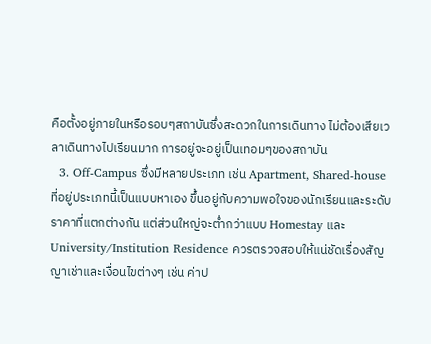คือตั้งอยู่ภายในหรือรอบๆสถาบันซึ่งสะดวกในการเดินทาง ไม่ต้องเสียเวลาเดินทางไปเรียนมาก การอยู่จะอยู่เป็นเทอมๆของสถาบัน
  3. Off-Campus ซึ่งมีหลายประเภท เช่น Apartment, Shared-house ที่อยู่ประเภทนี้เป็นแบบหาเอง ขึ้นอยู่กับความพอใจของนักเรียนและระดับราคาที่แตกต่างกัน แต่ส่วนใหญ่จะต่ำกว่าแบบ Homestay และ University/Institution Residence ควรตรวจสอบให้แน่ชัดเรื่องสัญญาเช่าและเงื่อนไขต่างๆ เช่น ค่าป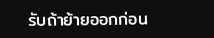รับถ้าย้ายออกก่อน